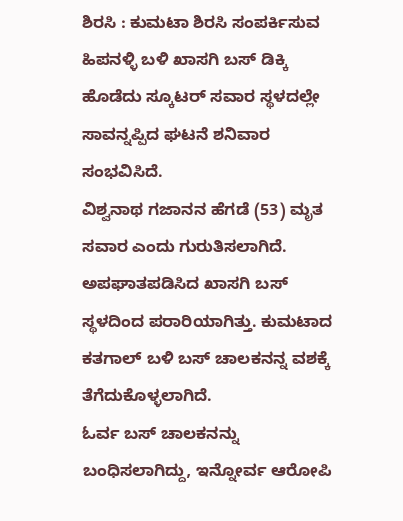ಶಿರಸಿ : ಕುಮಟಾ ಶಿರಸಿ ಸಂಪರ್ಕಿಸುವ ಹಿಪನಳ್ಳಿ ಬಳಿ ಖಾಸಗಿ ಬಸ್ ಡಿಕ್ಕಿ ಹೊಡೆದು ಸ್ಕೂಟರ್ ಸವಾರ ಸ್ಥಳದಲ್ಲೇ ಸಾವನ್ನಪ್ಪಿದ ಘಟನೆ ಶನಿವಾರ ಸಂಭವಿಸಿದೆ.
ವಿಶ್ವನಾಥ ಗಜಾನನ ಹೆಗಡೆ (53) ಮೃತ ಸವಾರ ಎಂದು ಗುರುತಿಸಲಾಗಿದೆ. ಅಪಘಾತಪಡಿಸಿದ ಖಾಸಗಿ ಬಸ್ ಸ್ಥಳದಿಂದ ಪರಾರಿಯಾಗಿತ್ತು. ಕುಮಟಾದ ಕತಗಾಲ್ ಬಳಿ ಬಸ್ ಚಾಲಕನನ್ನ ವಶಕ್ಕೆ ತೆಗೆದುಕೊಳ್ಳಲಾಗಿದೆ.
ಓರ್ವ ಬಸ್ ಚಾಲಕನನ್ನು ಬಂಧಿಸಲಾಗಿದ್ದು, ಇನ್ನೋರ್ವ ಆರೋಪಿ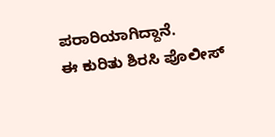ಪರಾರಿಯಾಗಿದ್ದಾನೆ.
ಈ ಕುರಿತು ಶಿರಸಿ ಪೊಲೀಸ್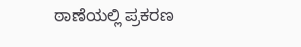ಠಾಣೆಯಲ್ಲಿ ಪ್ರಕರಣ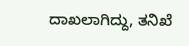ದಾಖಲಾಗಿದ್ದು, ತನಿಖೆ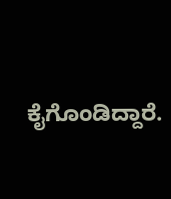ಕೈಗೊಂಡಿದ್ದಾರೆ.